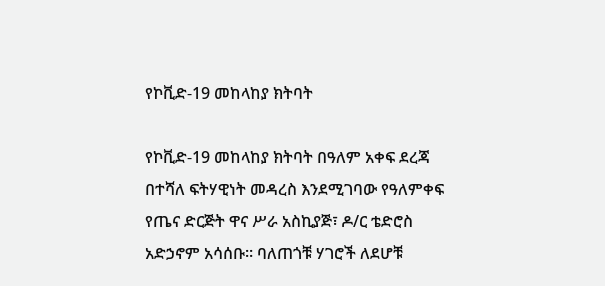የኮቪድ-19 መከላከያ ክትባት

የኮቪድ-19 መከላከያ ክትባት በዓለም አቀፍ ደረጃ በተሻለ ፍትሃዊነት መዳረስ እንደሚገባው የዓለምቀፍ የጤና ድርጅት ዋና ሥራ አስኪያጅ፣ ዶ/ር ቴድሮስ አድኃኖም አሳሰቡ። ባለጠጎቹ ሃገሮች ለደሆቹ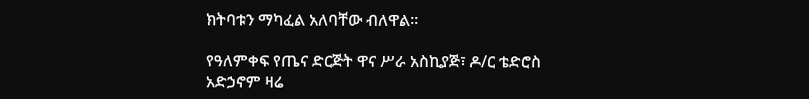ክትባቱን ማካፈል አለባቸው ብለዋል።

የዓለምቀፍ የጤና ድርጅት ዋና ሥራ አስኪያጅ፣ ዶ/ር ቴድሮስ አድኃኖም ዛሬ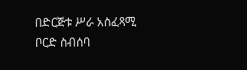በድርጅቱ ሥራ አስፈጻሚ ቦርድ ስብሰባ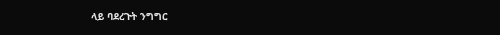ላይ ባደረጉት ንግግር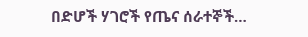በድሆች ሃገሮች የጤና ሰራተኞች…